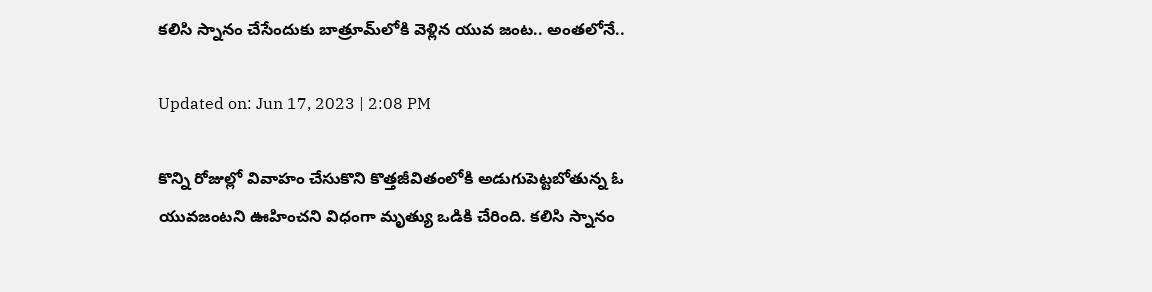కలిసి స్నానం చేసేందుకు బాత్రూమ్‌లోకి వెళ్లిన యువ జంట.. అంతలోనే..

Updated on: Jun 17, 2023 | 2:08 PM

కొన్ని రోజుల్లో వివాహం చేసుకొని కొత్తజీవితంలోకి అడుగుపెట్టబోతున్న ఓ యువజంటని ఊహించని విధంగా మృత్యు ఒడికి చేరింది. కలిసి స్నానం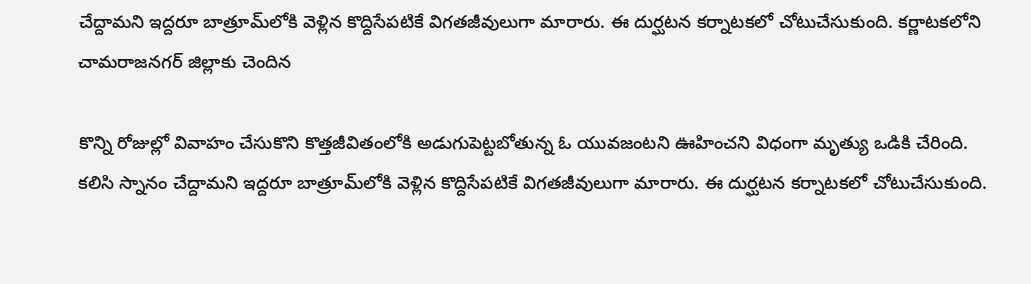చేద్దామని ఇద్దరూ బాత్రూమ్‌లోకి వెళ్లిన కొద్దిసేపటికే విగతజీవులుగా మారారు. ఈ దుర్ఘటన కర్నాటకలో చోటుచేసుకుంది. కర్ణాటకలోని చామరాజనగర్ జిల్లాకు చెందిన

కొన్ని రోజుల్లో వివాహం చేసుకొని కొత్తజీవితంలోకి అడుగుపెట్టబోతున్న ఓ యువజంటని ఊహించని విధంగా మృత్యు ఒడికి చేరింది. కలిసి స్నానం చేద్దామని ఇద్దరూ బాత్రూమ్‌లోకి వెళ్లిన కొద్దిసేపటికే విగతజీవులుగా మారారు. ఈ దుర్ఘటన కర్నాటకలో చోటుచేసుకుంది.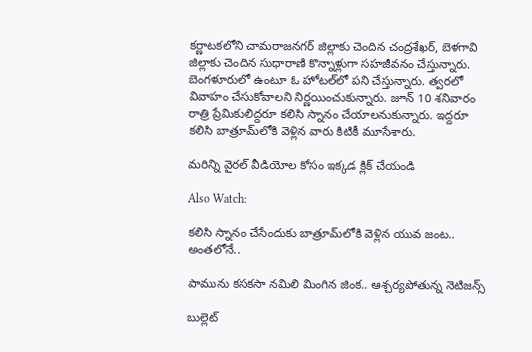కర్ణాటకలోని చామరాజనగర్ జిల్లాకు చెందిన చంద్రశేఖర్, బెళగావి జిల్లాకు చెందిన సుధారాణి కొన్నాళ్లుగా సహజీవనం చేస్తున్నారు. బెంగళూరులో ఉంటూ ఓ హోటల్‌లో పని చేస్తున్నారు. త్వరలో వివాహం చేసుకోవాలని నిర్ణయించుకున్నారు. జూన్‌ 10 శనివారం రాత్రి ప్రేమికులిద్దరూ కలిసి స్నానం చేయాలనుకున్నారు. ఇద్దరూ కలిసి బాత్రూమ్‌లోకి వెళ్లిన వారు కిటికీ మూసేశారు.

మరిన్ని వైరల్ వీడియోల కోసం ఇక్కడ క్లిక్ చేయండి

Also Watch:

కలిసి స్నానం చేసేందుకు బాత్రూమ్‌లోకి వెళ్లిన యువ జంట.. అంతలోనే..

పామును కసకసా నమిలి మింగిన జింక.. ఆశ్చర్యపోతున్న నెటిజన్స్

బుల్లెట్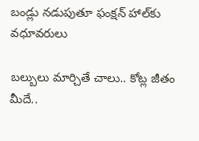బండ్లు నడుపుతూ ఫంక్షన్‌ హాల్‌కు వధూవరులు

బల్బులు మార్చితే చాలు.. కోట్ల జీతం మీదే..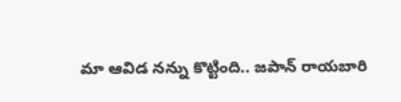మా ఆవిడ నన్ను కొట్టింది.. జపాన్ రాయబారి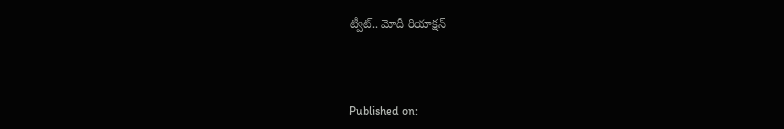ట్వీట్.. మోదీ రియాక్షన్‌



Published on: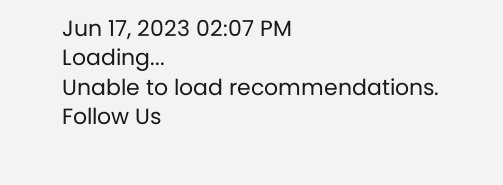Jun 17, 2023 02:07 PM
Loading...
Unable to load recommendations.
Follow Us